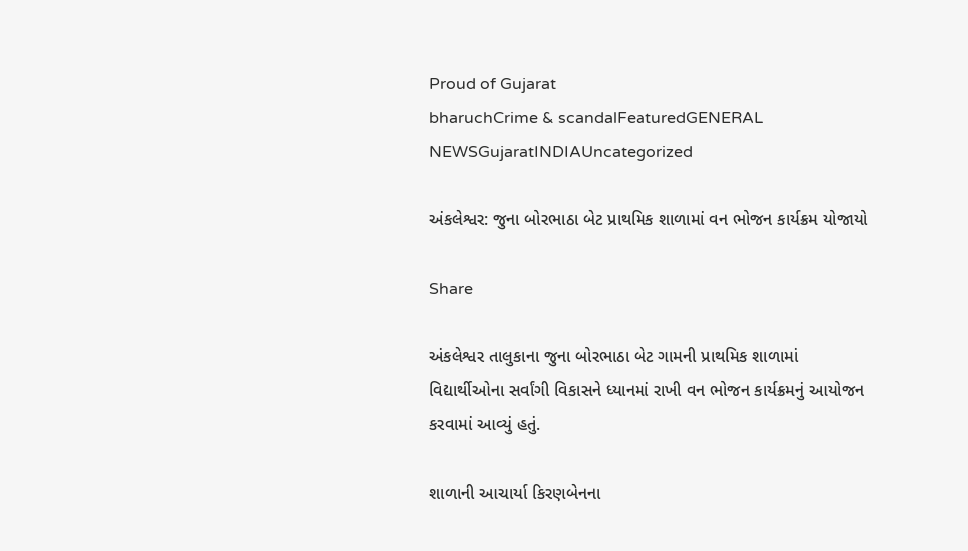Proud of Gujarat
bharuchCrime & scandalFeaturedGENERAL NEWSGujaratINDIAUncategorized

અંકલેશ્વર: જુના બોરભાઠા બેટ પ્રાથમિક શાળામાં વન ભોજન કાર્યક્રમ યોજાયો

Share

અંકલેશ્વર તાલુકાના જુના બોરભાઠા બેટ ગામની પ્રાથમિક શાળામાં વિદ્યાર્થીઓના સર્વાંગી વિકાસને ધ્યાનમાં રાખી વન ભોજન કાર્યક્રમનું આયોજન કરવામાં આવ્યું હતું.

શાળાની આચાર્યા કિરણબેનના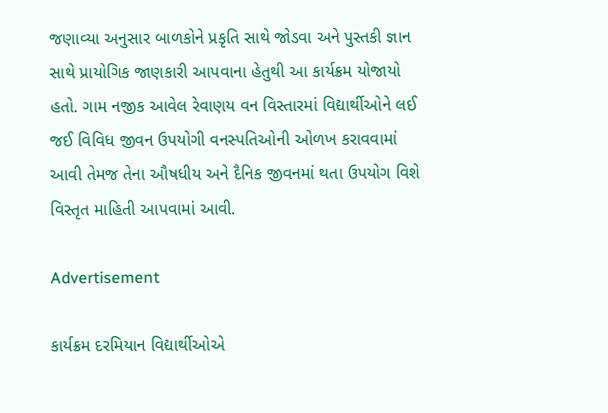જણાવ્યા અનુસાર બાળકોને પ્રકૃતિ સાથે જોડવા અને પુસ્તકી જ્ઞાન સાથે પ્રાયોગિક જાણકારી આપવાના હેતુથી આ કાર્યક્રમ યોજાયો હતો. ગામ નજીક આવેલ રેવાણય વન વિસ્તારમાં વિદ્યાર્થીઓને લઈ જઈ વિવિધ જીવન ઉપયોગી વનસ્પતિઓની ઓળખ કરાવવામાં આવી તેમજ તેના ઔષધીય અને દૈનિક જીવનમાં થતા ઉપયોગ વિશે વિસ્તૃત માહિતી આપવામાં આવી.

Advertisement

કાર્યક્રમ દરમિયાન વિદ્યાર્થીઓએ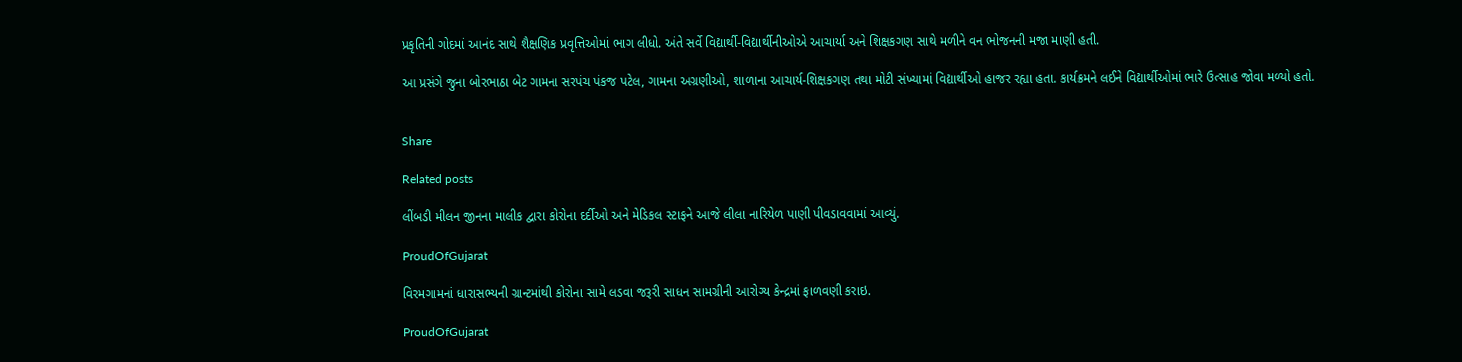પ્રકૃતિની ગોદમાં આનંદ સાથે શૈક્ષણિક પ્રવૃત્તિઓમાં ભાગ લીધો. અંતે સર્વે વિદ્યાર્થી-વિદ્યાર્થીનીઓએ આચાર્યા અને શિક્ષકગણ સાથે મળીને વન ભોજનની મજા માણી હતી.

આ પ્રસંગે જુના બોરભાઠા બેટ ગામના સરપંચ પંકજ પટેલ, ગામના અગ્રણીઓ, શાળાના આચાર્ય-શિક્ષકગણ તથા મોટી સંખ્યામાં વિદ્યાર્થીઓ હાજર રહ્યા હતા. કાર્યક્રમને લઈને વિદ્યાર્થીઓમાં ભારે ઉત્સાહ જોવા મળ્યો હતો.


Share

Related posts

લીંબડી મીલન જીનના માલીક દ્વારા કોરોના દર્દીઓ અને મેડિકલ સ્ટાફને આજે લીલા નારિયેળ પાણી પીવડાવવામાં આવ્યું.

ProudOfGujarat

વિરમગામનાં ધારાસભ્યની ગ્રાન્ટમાંથી કોરોના સામે લડવા જરૂરી સાધન સામગ્રીની આરોગ્ય કેન્દ્રમાં ફાળવણી કરાઇ.

ProudOfGujarat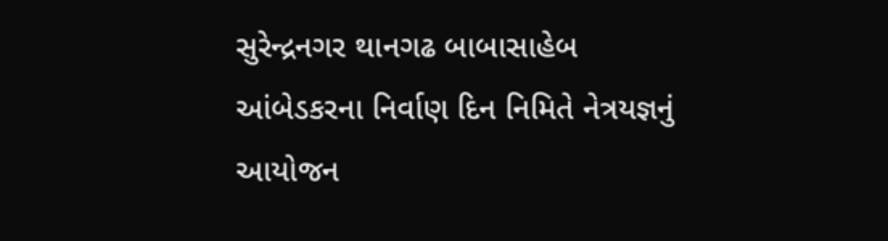સુરેન્દ્રનગર થાનગઢ બાબાસાહેબ આંબેડકરના નિર્વાણ દિન નિમિતે નેત્રયજ્ઞનું આયોજન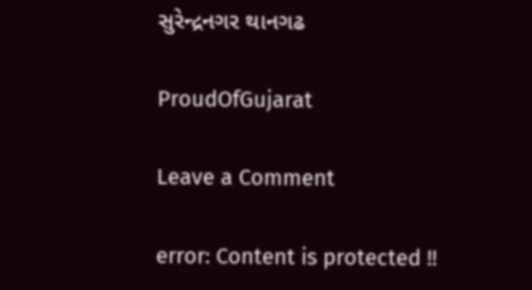સુરેન્દ્રનગર થાનગઢ

ProudOfGujarat

Leave a Comment

error: Content is protected !!